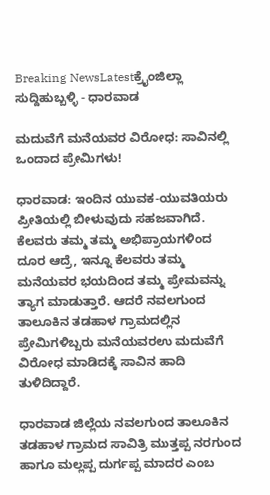Breaking NewsLatestಕ್ರೈಂಜಿಲ್ಲಾ ಸುದ್ದಿಹುಬ್ಬಳ್ಳಿ - ಧಾರವಾಡ

ಮದುವೆಗೆ ಮನೆಯವರ ವಿರೋಧ: ಸಾವಿನಲ್ಲಿ ಒಂದಾದ ಪ್ರೇಮಿಗಳು!

ಧಾರವಾಡ: ಇಂದಿನ ಯುವಕ-ಯುವತಿಯರು ಪ್ರೀತಿಯಲ್ಲಿ ಬೀಳುವುದು ಸಹಜವಾಗಿದೆ. ಕೆಲವರು ತಮ್ಮ ತಮ್ಮ ಅಭಿಪ್ರಾಯಗಳಿಂದ ದೂರ ಆದ್ರೆ, ಇನ್ನೂ ಕೆಲವರು ತಮ್ಮ ಮನೆಯವರ ಭಯದಿಂದ ತಮ್ಮ ಪ್ರೇಮವನ್ನು ತ್ಯಾಗ ಮಾಡುತ್ತಾರೆ. ಆದರೆ ನವಲಗುಂದ ತಾಲೂಕಿನ ತಡಹಾಳ ಗ್ರಾಮದಲ್ಲಿನ ಪ್ರೇಮಿಗಳಿಬ್ಬರು ಮನೆಯವರಉ ಮದುವೆಗೆ ವಿರೋಧ ಮಾಡಿದಕ್ಕೆ ಸಾವಿನ ಹಾದಿ ತುಳಿದಿದ್ದಾರೆ.

ಧಾರವಾಡ ಜಿಲ್ಲೆಯ ನವಲಗುಂದ ತಾಲೂಕಿನ ತಡಹಾಳ ಗ್ರಾಮದ ಸಾವಿತ್ರಿ ಮುತ್ತಪ್ಪ ನರಗುಂದ ಹಾಗೂ ಮಲ್ಲಪ್ಪ ದುರ್ಗಪ್ಪ ಮಾದರ ಎಂಬ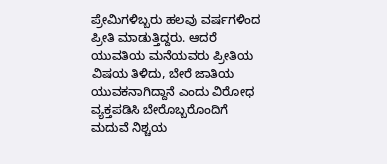ಪ್ರೇಮಿಗಳಿಬ್ಬರು ಹಲವು ವರ್ಷಗಳಿಂದ ಪ್ರೀತಿ ಮಾಡುತ್ತಿದ್ದರು. ಆದರೆ ಯುವತಿಯ ಮನೆಯವರು ಪ್ರೀತಿಯ ವಿಷಯ ತಿಳಿದು, ಬೇರೆ ಜಾತಿಯ ಯುವಕನಾಗಿದ್ದಾನೆ ಎಂದು ವಿರೋಧ ವ್ಯಕ್ತಪಡಿಸಿ ಬೇರೊಬ್ಬರೊಂದಿಗೆ ಮದುವೆ ನಿಶ್ಚಯ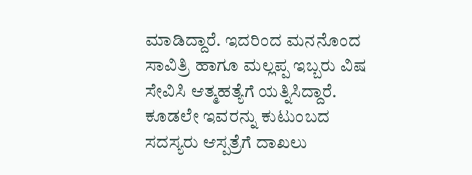ಮಾಡಿದ್ದಾರೆ. ಇದರಿಂದ ಮನನೊಂದ ಸಾವಿತ್ರಿ ಹಾಗೂ ಮಲ್ಲಪ್ಪ ಇಬ್ಬರು ವಿಷ ಸೇವಿಸಿ ಆತ್ಮಹತ್ಯೆಗೆ ಯತ್ನಿಸಿದ್ದಾರೆ. ಕೂಡಲೇ ಇವರನ್ನು ಕುಟುಂಬದ ಸದಸ್ಯರು ಆಸ್ಪತ್ರೆಗೆ ದಾಖಲು‌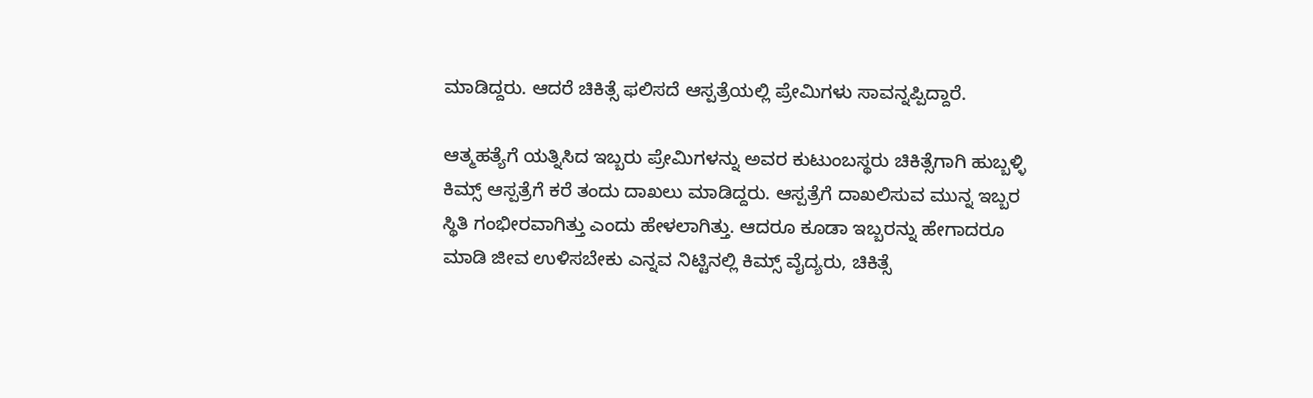ಮಾಡಿದ್ದರು. ಆದರೆ ಚಿಕಿತ್ಸೆ ಫಲಿಸದೆ ಆಸ್ಪತ್ರೆಯಲ್ಲಿ ಪ್ರೇಮಿಗಳು ಸಾವನ್ನಪ್ಪಿದ್ದಾರೆ.

ಆತ್ಮಹತ್ಯೆಗೆ ಯತ್ನಿಸಿದ ಇಬ್ಬರು ಪ್ರೇಮಿಗಳನ್ನು ಅವರ ಕುಟುಂಬಸ್ಥರು ಚಿಕಿತ್ಸೆಗಾಗಿ ಹುಬ್ಬಳ್ಳಿ ಕಿಮ್ಸ್ ಆಸ್ಪತ್ರೆಗೆ ಕರೆ ತಂದು ದಾಖಲು ಮಾಡಿದ್ದರು. ಆಸ್ಪತ್ರೆಗೆ ದಾಖಲಿಸುವ ಮುನ್ನ ಇಬ್ಬರ ಸ್ಥಿತಿ ಗಂಭೀರವಾಗಿತ್ತು ಎಂದು ಹೇಳಲಾಗಿತ್ತು. ಆದರೂ ಕೂಡಾ ಇಬ್ಬರನ್ನು ಹೇಗಾದರೂ ಮಾಡಿ ಜೀವ ಉಳಿಸಬೇಕು ಎನ್ನವ ನಿಟ್ಟಿನಲ್ಲಿ ಕಿಮ್ಸ್ ವೈದ್ಯರು, ಚಿಕಿತ್ಸೆ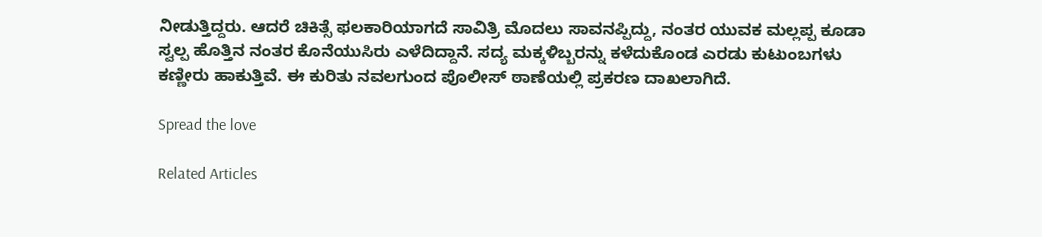ನೀಡುತ್ತಿದ್ದರು. ಆದರೆ ಚಿಕಿತ್ಸೆ ಫಲಕಾರಿಯಾಗದೆ ಸಾವಿತ್ರಿ ಮೊದಲು ಸಾವನಪ್ಪಿದ್ದು, ನಂತರ ಯುವಕ ಮಲ್ಲಪ್ಪ ಕೂಡಾ ಸ್ವಲ್ಪ ಹೊತ್ತಿನ ನಂತರ ಕೊನೆಯುಸಿರು ಎಳೆದಿದ್ದಾನೆ. ಸದ್ಯ ಮಕ್ಕಳಿಬ್ಬರನ್ನು ಕಳೆದುಕೊಂಡ ಎರಡು ಕುಟುಂಬಗಳು ಕಣ್ಣೀರು ಹಾಕುತ್ತಿವೆ. ಈ ಕುರಿತು ನವಲಗುಂದ ಪೊಲೀಸ್ ಠಾಣೆಯಲ್ಲಿ ಪ್ರಕರಣ ದಾಖಲಾಗಿದೆ.

Spread the love

Related Articles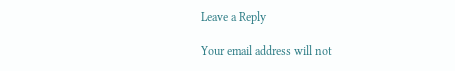Leave a Reply

Your email address will not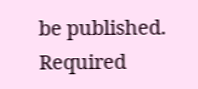be published. Required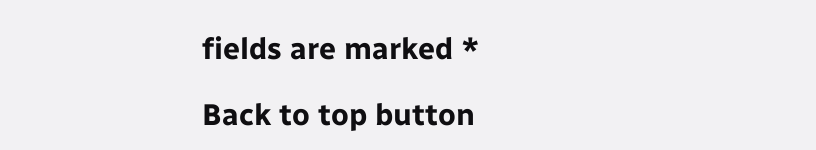fields are marked *

Back to top button